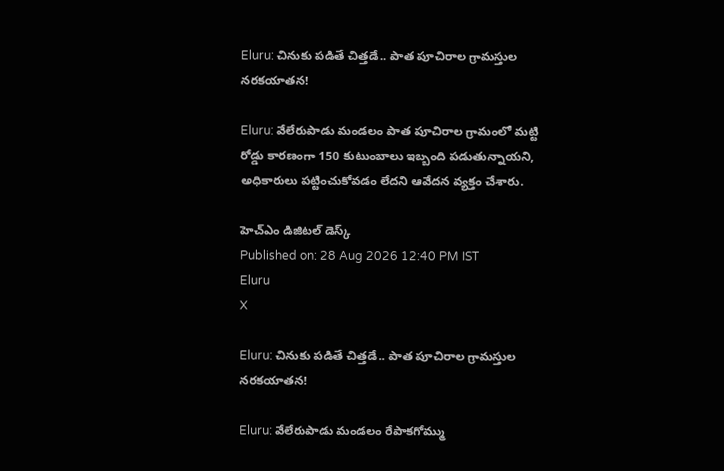Eluru: చినుకు పడితే చిత్తడే.. పాత పూచిరాల గ్రామస్తుల నరకయాతన!

Eluru: వేలేరుపాడు మండలం పాత పూచిరాల గ్రామంలో మట్టి రోడ్డు కారణంగా 150 కుటుంబాలు ఇబ్బంది పడుతున్నాయని, అధికారులు పట్టించుకోవడం లేదని ఆవేదన వ్యక్తం చేశారు.

హెచ్ఎం డిజిటల్ డెస్క్
Published on: 28 Aug 2026 12:40 PM IST
Eluru
X

Eluru: చినుకు పడితే చిత్తడే.. పాత పూచిరాల గ్రామస్తుల నరకయాతన!

Eluru: వేలేరుపాడు మండలం రేపాకగోమ్ము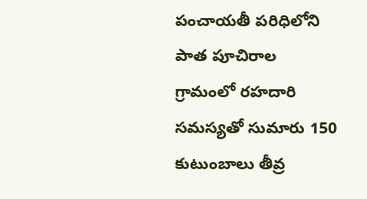పంచాయతీ పరిధిలోని పాత పూచిరాల గ్రామంలో రహదారి సమస్యతో సుమారు 150 కుటుంబాలు తీవ్ర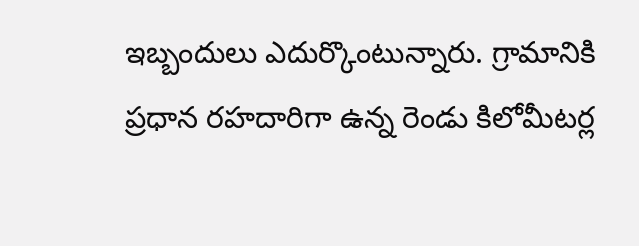ఇబ్బందులు ఎదుర్కొంటున్నారు. గ్రామానికి ప్రధాన రహదారిగా ఉన్న రెండు కిలోమీటర్ల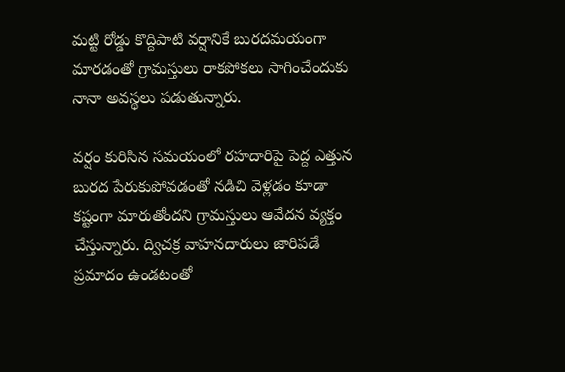మట్టి రోడ్డు కొద్దిపాటి వర్షానికే బురదమయంగా మారడంతో గ్రామస్తులు రాకపోకలు సాగించేందుకు నానా అవస్థలు పడుతున్నారు.

వర్షం కురిసిన సమయంలో రహదారిపై పెద్ద ఎత్తున బురద పేరుకుపోవడంతో నడిచి వెళ్లడం కూడా కష్టంగా మారుతోందని గ్రామస్తులు ఆవేదన వ్యక్తం చేస్తున్నారు. ద్విచక్ర వాహనదారులు జారిపడే ప్రమాదం ఉండటంతో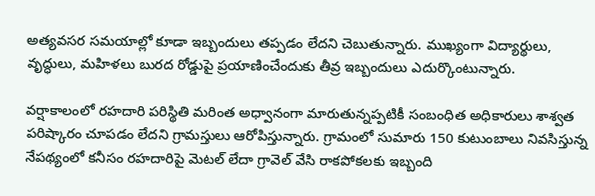అత్యవసర సమయాల్లో కూడా ఇబ్బందులు తప్పడం లేదని చెబుతున్నారు. ముఖ్యంగా విద్యార్థులు, వృద్ధులు, మహిళలు బురద రోడ్డుపై ప్రయాణించేందుకు తీవ్ర ఇబ్బందులు ఎదుర్కొంటున్నారు.

వర్షాకాలంలో రహదారి పరిస్థితి మరింత అధ్వానంగా మారుతున్నప్పటికీ సంబంధిత అధికారులు శాశ్వత పరిష్కారం చూపడం లేదని గ్రామస్తులు ఆరోపిస్తున్నారు. గ్రామంలో సుమారు 150 కుటుంబాలు నివసిస్తున్న నేపథ్యంలో కనీసం రహదారిపై మెటల్ లేదా గ్రావెల్ వేసి రాకపోకలకు ఇబ్బంది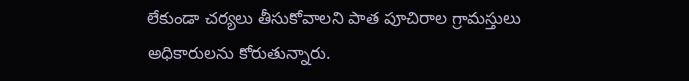లేకుండా చర్యలు తీసుకోవాలని పాత పూచిరాల గ్రామస్తులు అధికారులను కోరుతున్నారు.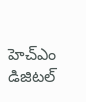హెచ్ఎం డిజిటల్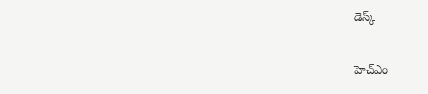డెస్క్

హెచ్ఎం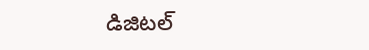డిజిటల్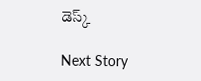డెస్క్

Next Story